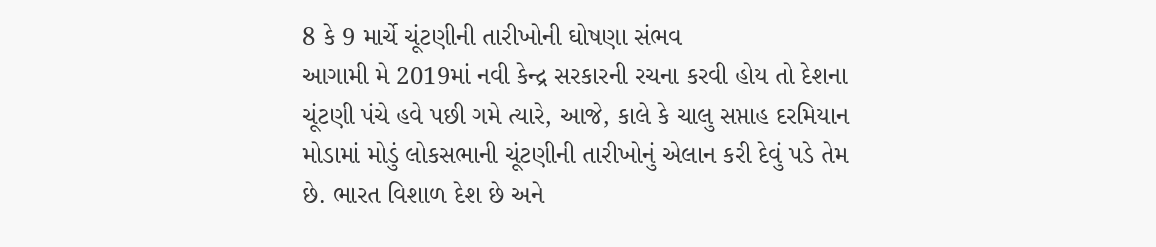8 કે 9 માર્ચે ચૂંટણીની તારીખોની ઘોષણા સંભવ
આગામી મે 2019માં નવી કેન્દ્ર સરકારની રચના કરવી હોય તો દેશના ચૂંટણી પંચે હવે પછી ગમે ત્યારે, આજે, કાલે કે ચાલુ સપ્તાહ દરમિયાન મોડામાં મોડું લોકસભાની ચૂંટણીની તારીખોનું એલાન કરી દેવું પડે તેમ છે. ભારત વિશાળ દેશ છે અને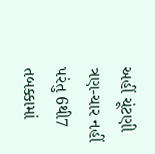અહીં ચૂંટણી ત્રણ-ચાર નહીં પરંતુ 6થી7 તબક્કામાં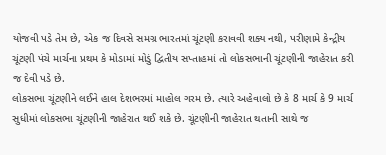યોજવી પડે તેમ છે, એક જ દિવસે સમગ્ર ભારતમાં ચૂંટણી કરાવવી શક્ય નથી, પરીણામે કેન્દ્રીય ચૂંટણી પંચે માર્ચના પ્રથમ કે મોડામાં મોડું દ્વિતીય સપ્તાહમાં તો લોકસભાની ચૂંટણીની જાહેરાત કરી જ દેવી પડે છે.
લોકસભા ચૂંટણીને લઈને હાલ દેશભરમાં માહોલ ગરમ છે. ત્યારે અહેવાલો છે કે 8 માર્ચ કે 9 માર્ચ સુધીમાં લોકસભા ચૂંટણીની જાહેરાત થઈ શકે છે. ચૂંટણીની જાહેરાત થતાની સાથે જ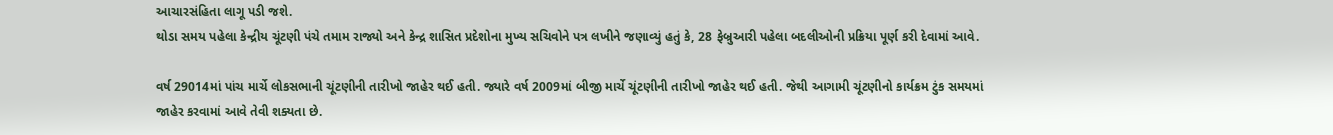આચારસંહિતા લાગૂ પડી જશે.
થોડા સમય પહેલા કેન્દ્રીય ચૂંટણી પંચે તમામ રાજ્યો અને કેન્દ્ર શાસિત પ્રદેશોના મુખ્ય સચિવોને પત્ર લખીને જણાવ્યું હતું કે, 28 ફેબ્રુઆરી પહેલા બદલીઓની પ્રક્રિયા પૂર્ણ કરી દેવામાં આવે.

વર્ષ 29014માં પાંચ માર્ચે લોકસભાની ચૂંટણીની તારીખો જાહેર થઈ હતી. જ્યારે વર્ષ 2009માં બીજી માર્ચે ચૂંટણીની તારીખો જાહેર થઈ હતી. જેથી આગામી ચૂંટણીનો કાર્યક્રમ ટુંક સમયમાં જાહેર કરવામાં આવે તેવી શક્યતા છે.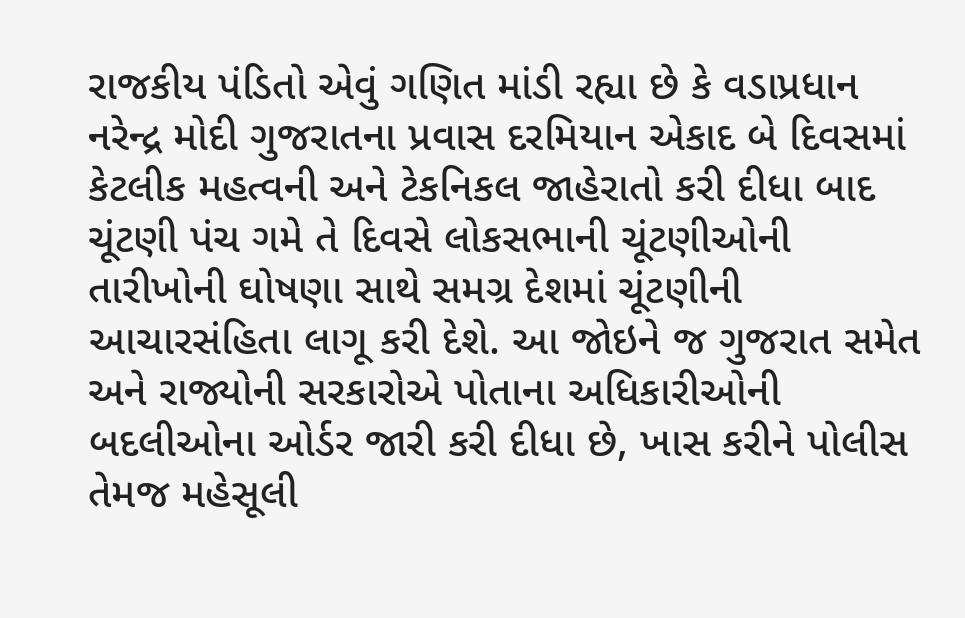રાજકીય પંડિતો એવું ગણિત માંડી રહ્યા છે કે વડાપ્રધાન નરેન્દ્ર મોદી ગુજરાતના પ્રવાસ દરમિયાન એકાદ બે દિવસમાં કેટલીક મહત્વની અને ટેકનિકલ જાહેરાતો કરી દીધા બાદ ચૂંટણી પંચ ગમે તે દિવસે લોકસભાની ચૂંટણીઓની તારીખોની ઘોષણા સાથે સમગ્ર દેશમાં ચૂંટણીની આચારસંહિતા લાગૂ કરી દેશે. આ જોઇને જ ગુજરાત સમેત અને રાજ્યોની સરકારોએ પોતાના અધિકારીઓની બદલીઓના ઓર્ડર જારી કરી દીધા છે, ખાસ કરીને પોલીસ તેમજ મહેસૂલી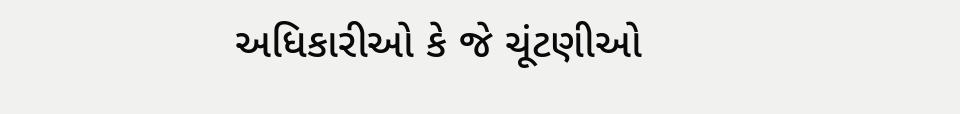અધિકારીઓ કે જે ચૂંટણીઓ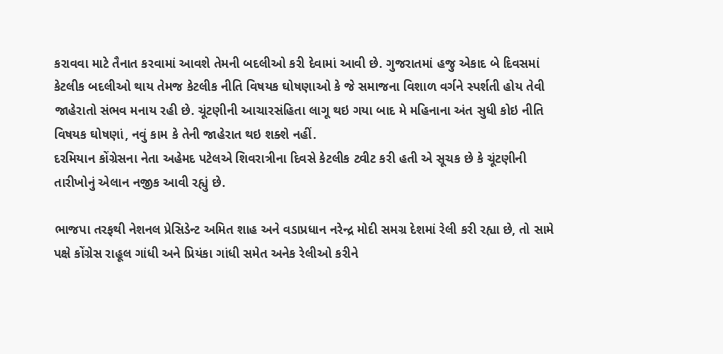કરાવવા માટે તૈનાત કરવામાં આવશે તેમની બદલીઓ કરી દેવામાં આવી છે. ગુજરાતમાં હજુ એકાદ બે દિવસમાં કેટલીક બદલીઓ થાય તેમજ કેટલીક નીતિ વિષયક ઘોષણાઓ કે જે સમાજના વિશાળ વર્ગને સ્પર્શતી હોય તેવી જાહેરાતો સંભવ મનાય રહી છે. ચૂંટણીની આચારસંહિતા લાગૂ થઇ ગયા બાદ મે મહિનાના અંત સુધી કોઇ નીતિ વિષયક ઘોષણાં, નવું કામ કે તેની જાહેરાત થઇ શક્શે નહીં.
દરમિયાન કોંગ્રેસના નેતા અહેમદ પટેલએ શિવરાત્રીના દિવસે કેટલીક ટ્વીટ કરી હતી એ સૂચક છે કે ચૂંટણીની તારીખોનું એલાન નજીક આવી રહ્યું છે.

ભાજપા તરફથી નેશનલ પ્રેસિડેન્ટ અમિત શાહ અને વડાપ્રધાન નરેન્દ્ર મોદી સમગ્ર દેશમાં રેલી કરી રહ્યા છે, તો સામે પક્ષે કોંગ્રેસ રાહૂલ ગાંધી અને પ્રિયંકા ગાંધી સમેત અનેક રેલીઓ કરીને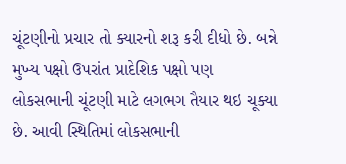ચૂંટણીનો પ્રચાર તો ક્યારનો શરૂ કરી દીધો છે. બન્ને મુખ્ય પક્ષો ઉપરાંત પ્રાદેશિક પક્ષો પણ લોકસભાની ચૂંટણી માટે લગભગ તૈયાર થઇ ચૂક્યા છે. આવી સ્થિતિમાં લોકસભાની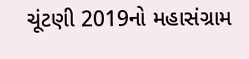ચૂંટણી 2019નો મહાસંગ્રામ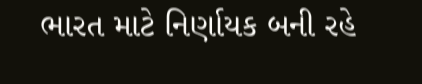ભારત માટે નિર્ણાયક બની રહે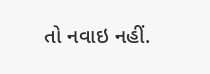તો નવાઇ નહીં.